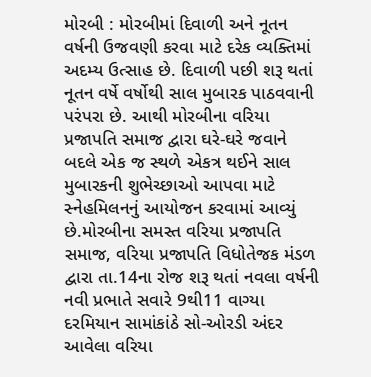મોરબી : મોરબીમાં દિવાળી અને નૂતન વર્ષની ઉજવણી કરવા માટે દરેક વ્યક્તિમાં અદમ્ય ઉત્સાહ છે. દિવાળી પછી શરૂ થતાં નૂતન વર્ષે વર્ષોથી સાલ મુબારક પાઠવવાની પરંપરા છે. આથી મોરબીના વરિયા પ્રજાપતિ સમાજ દ્વારા ઘરે-ઘરે જવાને બદલે એક જ સ્થળે એકત્ર થઈને સાલ મુબારકની શુભેચ્છાઓ આપવા માટે સ્નેહમિલનનું આયોજન કરવામાં આવ્યું છે.મોરબીના સમસ્ત વરિયા પ્રજાપતિ સમાજ, વરિયા પ્રજાપતિ વિધોતેજક મંડળ દ્વારા તા.14ના રોજ શરૂ થતાં નવલા વર્ષની નવી પ્રભાતે સવારે 9થી11 વાગ્યા દરમિયાન સામાંકાંઠે સો-ઓરડી અંદર આવેલા વરિયા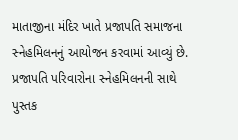માતાજીના મંદિર ખાતે પ્રજાપતિ સમાજના સ્નેહમિલનનું આયોજન કરવામાં આવ્યું છે. પ્રજાપતિ પરિવારોના સ્નેહમિલનની સાથે પુસ્તક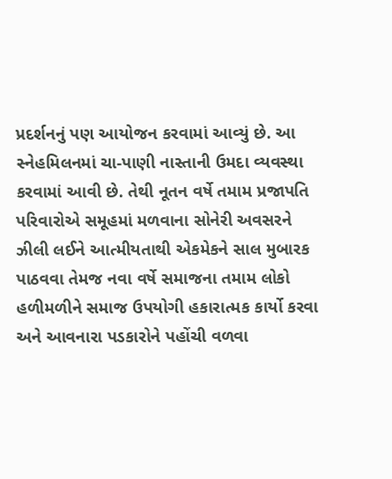પ્રદર્શનનું પણ આયોજન કરવામાં આવ્યું છે. આ સ્નેહમિલનમાં ચા-પાણી નાસ્તાની ઉમદા વ્યવસ્થા કરવામાં આવી છે. તેથી નૂતન વર્ષે તમામ પ્રજાપતિ પરિવારોએ સમૂહમાં મળવાના સોનેરી અવસરને ઝીલી લઈને આત્મીયતાથી એકમેકને સાલ મુબારક પાઠવવા તેમજ નવા વર્ષે સમાજના તમામ લોકો હળીમળીને સમાજ ઉપયોગી હકારાત્મક કાર્યો કરવા અને આવનારા પડકારોને પહોંચી વળવા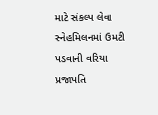માટે સંકલ્પ લેવા સ્નેહમિલનમાં ઉમટી પડવાની વરિયા પ્રજાપતિ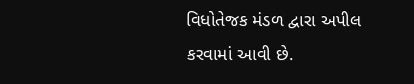વિધોતેજક મંડળ દ્વારા અપીલ કરવામાં આવી છે.